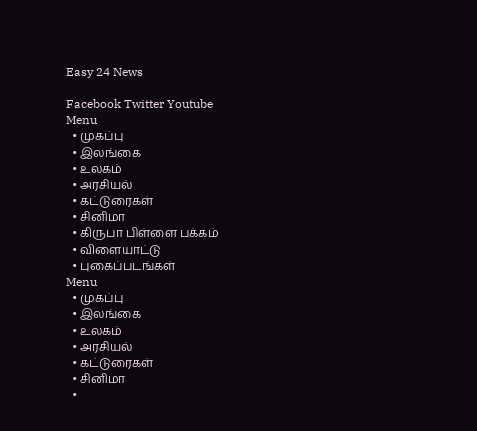Easy 24 News

Facebook Twitter Youtube
Menu
  • முகப்பு
  • இலங்கை
  • உலகம்
  • அரசியல்
  • கட்டுரைகள்
  • சினிமா
  • கிருபா பிள்ளை பக்கம்
  • விளையாட்டு
  • புகைப்படங்கள்
Menu
  • முகப்பு
  • இலங்கை
  • உலகம்
  • அரசியல்
  • கட்டுரைகள்
  • சினிமா
  •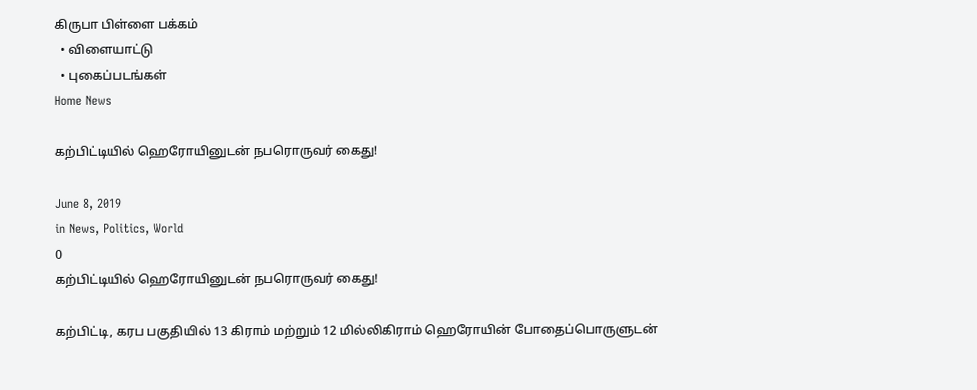கிருபா பிள்ளை பக்கம்
  • விளையாட்டு
  • புகைப்படங்கள்
Home News

கற்பிட்டியில் ஹெரோயினுடன் நபரொருவர் கைது!

June 8, 2019
in News, Politics, World
0
கற்பிட்டியில் ஹெரோயினுடன் நபரொருவர் கைது!

கற்பிட்டி, கரப பகுதியில் 13 கிராம் மற்றும் 12 மில்லிகிராம் ஹெரோயின் போதைப்பொருளுடன்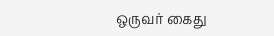ஒருவர் கைது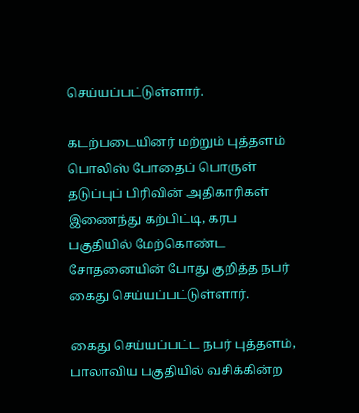செய்யப்பட்டுள்ளார்.

கடற்படையினர் மற்றும் புத்தளம் பொலிஸ் போதைப் பொருள் தடுப்புப் பிரிவின் அதிகாரிகள் இணைந்து கற்பிட்டி, கரப பகுதியில் மேற்கொண்ட சோதனையின் போது குறித்த நபர் கைது செய்யப்பட்டுள்ளார்.

கைது செய்யப்பட்ட நபர் புத்தளம், பாலாவிய பகுதியில் வசிக்கின்ற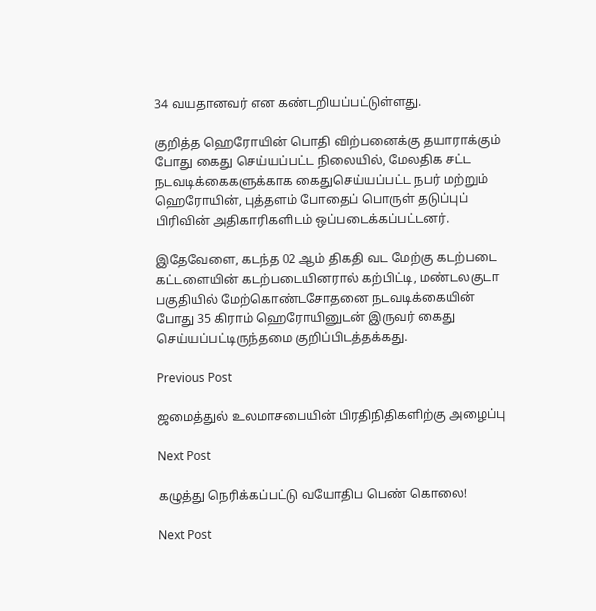34 வயதானவர் என கண்டறியப்பட்டுள்ளது.

குறித்த ஹெரோயின் பொதி விற்பனைக்கு தயாராக்கும் போது கைது செய்யப்பட்ட நிலையில், மேலதிக சட்ட நடவடிக்கைகளுக்காக கைதுசெய்யப்பட்ட நபர் மற்றும் ஹெரோயின், புத்தளம் போதைப் பொருள் தடுப்புப் பிரிவின் அதிகாரிகளிடம் ஒப்படைக்கப்பட்டனர்.

இதேவேளை, கடந்த 02 ஆம் திகதி வட மேற்கு கடற்படை கட்டளையின் கடற்படையினரால் கற்பிட்டி, மண்டலகுடா பகுதியில் மேற்கொண்டசோதனை நடவடிக்கையின் போது 35 கிராம் ஹெரோயினுடன் இருவர் கைது செய்யப்பட்டிருந்தமை குறிப்பிடத்தக்கது.

Previous Post

ஜமைத்துல் உலமாசபையின் பிரதிநிதிகளிற்கு அழைப்பு

Next Post

கழுத்து நெரிக்கப்பட்டு வயோதிப பெண் கொலை!

Next Post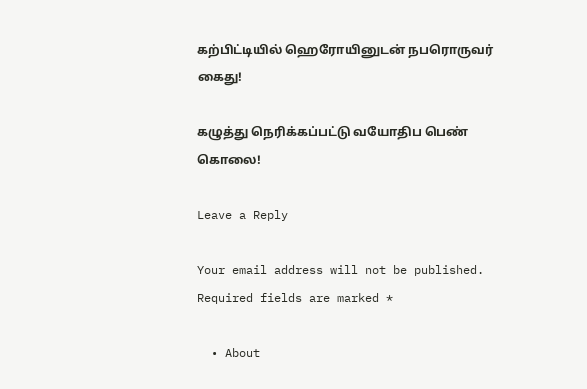கற்பிட்டியில் ஹெரோயினுடன் நபரொருவர் கைது!

கழுத்து நெரிக்கப்பட்டு வயோதிப பெண் கொலை!

Leave a Reply

Your email address will not be published. Required fields are marked *

  • About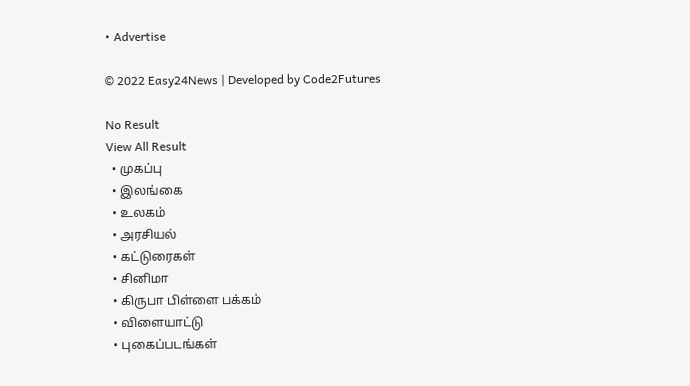• Advertise

© 2022 Easy24News | Developed by Code2Futures

No Result
View All Result
  • முகப்பு
  • இலங்கை
  • உலகம்
  • அரசியல்
  • கட்டுரைகள்
  • சினிமா
  • கிருபா பிள்ளை பக்கம்
  • விளையாட்டு
  • புகைப்படங்கள்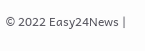© 2022 Easy24News |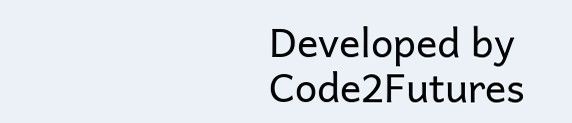Developed by Code2Futures